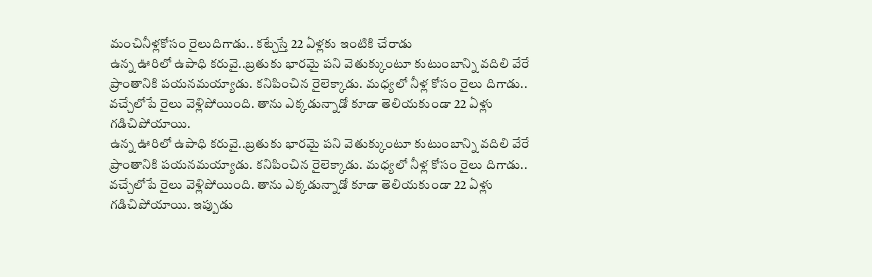మంచినీళ్లకోసం రైలుదిగాడు.. కట్చేస్తే 22 ఏళ్లకు ఇంటికి చేరాడు
ఉన్న ఊరిలో ఉపాధి కరువై..బ్రతుకు భారమై పని వెతుక్కుంటూ కుటుంబాన్ని వదిలి వేరే ప్రాంతానికి పయనమయ్యాడు. కనిపించిన రైలెక్కాడు. మధ్యలో నీళ్ల కోసం రైలు దిగాడు.. వచ్చేలోపే రైలు వెళ్లిపోయింది. తాను ఎక్కడున్నాడో కూడా తెలియకుండా 22 ఏళ్లు గడిచిపోయాయి.
ఉన్న ఊరిలో ఉపాధి కరువై..బ్రతుకు భారమై పని వెతుక్కుంటూ కుటుంబాన్ని వదిలి వేరే ప్రాంతానికి పయనమయ్యాడు. కనిపించిన రైలెక్కాడు. మధ్యలో నీళ్ల కోసం రైలు దిగాడు.. వచ్చేలోపే రైలు వెళ్లిపోయింది. తాను ఎక్కడున్నాడో కూడా తెలియకుండా 22 ఏళ్లు గడిచిపోయాయి. ఇప్పుడు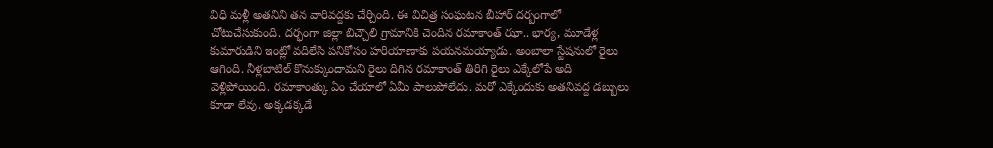విధి మళ్లీ అతనిని తన వారివద్దకు చేర్చింది. ఈ విచిత్ర సంఘటన బీహార్ దర్బంగాలో చోటుచేసుకుంది. దర్భంగా జిల్లా బిచ్చౌలి గ్రామానికి చెందిన రమాకాంత్ ఝా.. భార్య, మూడేళ్ల కుమారుడిని ఇంట్లో వదిలేసి పనికోసం హరియాణాకు పయనమయ్యాడు. అంబాలా స్టేషనులో రైలు ఆగింది. నీళ్లబాటిల్ కొనుక్కుందామని రైలు దిగిన రమాకాంత్ తిరిగి రైలు ఎక్కేలోపే అది వెళ్లిపోయింది. రమాకాంత్కు ఏం చేయాలో ఏమీ పాలుపోలేదు. మరో ఎక్కేందుకు అతనివద్ద డబ్బులు కూడా లేవు. అక్కడక్కడే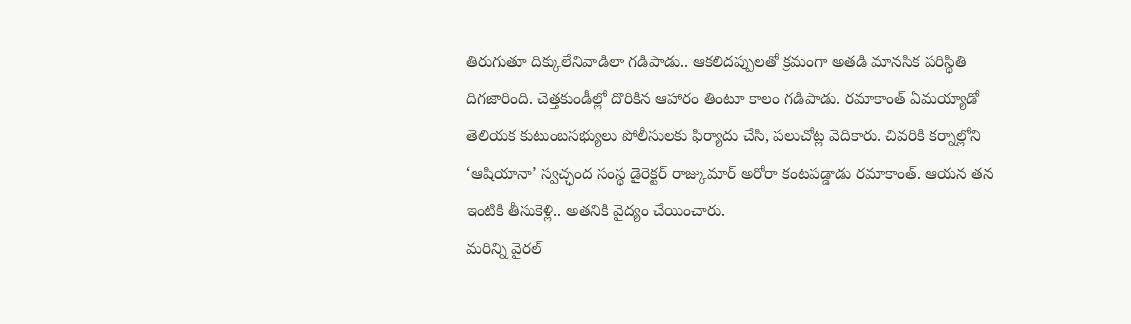తిరుగుతూ దిక్కులేనివాడిలా గడిపాడు.. ఆకలిదప్పులతో క్రమంగా అతడి మానసిక పరిస్థితి దిగజారింది. చెత్తకుండీల్లో దొరికిన ఆహారం తింటూ కాలం గడిపాడు. రమాకాంత్ ఏమయ్యాడో తెలియక కుటుంబసభ్యులు పోలీసులకు ఫిర్యాదు చేసి, పలుచోట్ల వెదికారు. చివరికి కర్నాల్లోని ‘ఆషియానా’ స్వచ్ఛంద సంస్థ డైరెక్టర్ రాజ్కుమార్ అరోరా కంటపడ్డాడు రమాకాంత్. ఆయన తన ఇంటికి తీసుకెళ్లి.. అతనికి వైద్యం చేయించారు.
మరిన్ని వైరల్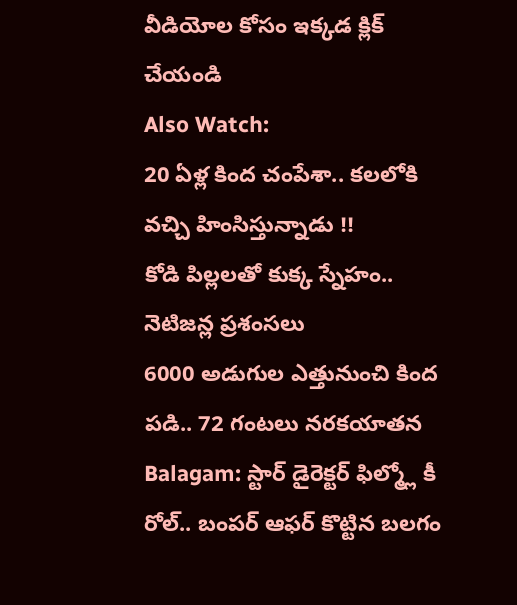వీడియోల కోసం ఇక్కడ క్లిక్ చేయండి
Also Watch:
20 ఏళ్ల కింద చంపేశా.. కలలోకి వచ్చి హింసిస్తున్నాడు !!
కోడి పిల్లలతో కుక్క స్నేహం.. నెటిజన్ల ప్రశంసలు
6000 అడుగుల ఎత్తునుంచి కింద పడి.. 72 గంటలు నరకయాతన
Balagam: స్టార్ డైరెక్టర్ ఫిల్మ్లో కీ రోల్.. బంపర్ ఆఫర్ కొట్టిన బలగం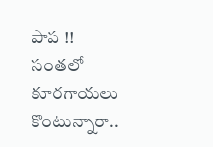పాప !!
సంతలో కూరగాయలు కొంటున్నారా..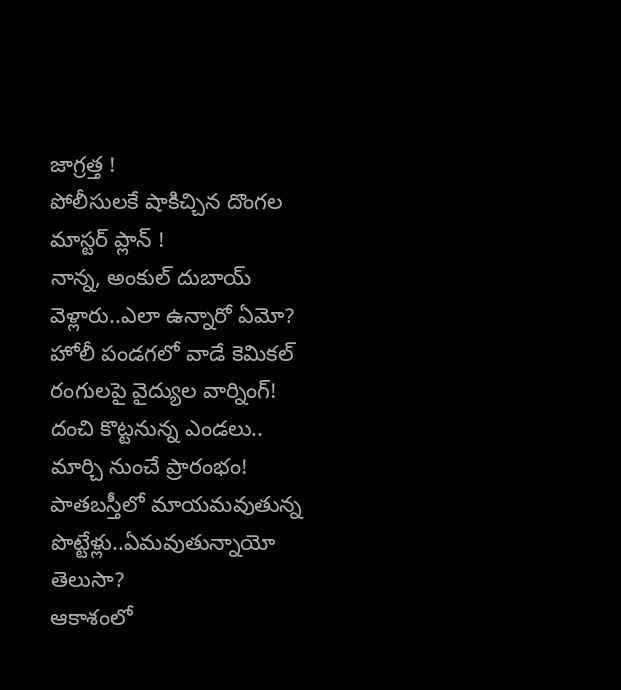జాగ్రత్త !
పోలీసులకే షాకిచ్చిన దొంగల మాస్టర్ ప్లాన్ !
నాన్న, అంకుల్ దుబాయ్ వెళ్లారు..ఎలా ఉన్నారో ఏమో?
హోలీ పండగలో వాడే కెమికల్ రంగులపై వైద్యుల వార్నింగ్!
దంచి కొట్టనున్న ఎండలు.. మార్చి నుంచే ప్రారంభం!
పాతబస్తీలో మాయమవుతున్న పొట్టేళ్లు..ఏమవుతున్నాయో తెలుసా?
ఆకాశంలో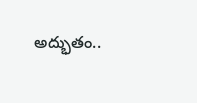అద్భుతం..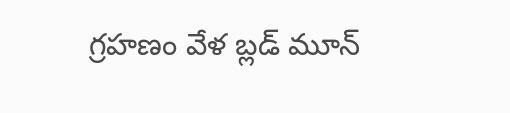గ్రహణం వేళ బ్లడ్ మూన్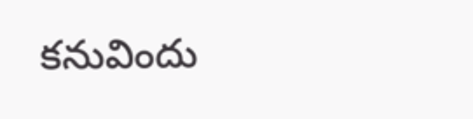కనువిందు